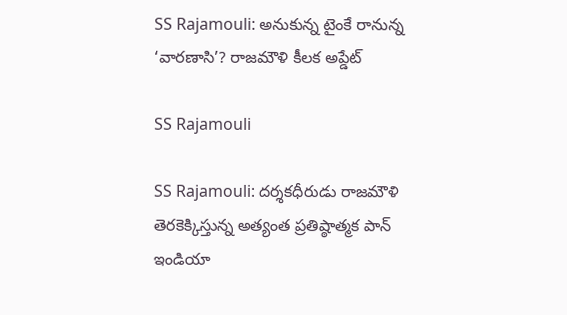SS Rajamouli: అనుకున్న టైంకే రానున్న ‘వారణాసి’? రాజమౌళి కీలక అప్డేట్

SS Rajamouli

SS Rajamouli: దర్శకధీరుడు రాజమౌళి తెరకెక్కిస్తున్న అత్యంత ప్రతిష్ఠాత్మక పాన్ ఇండియా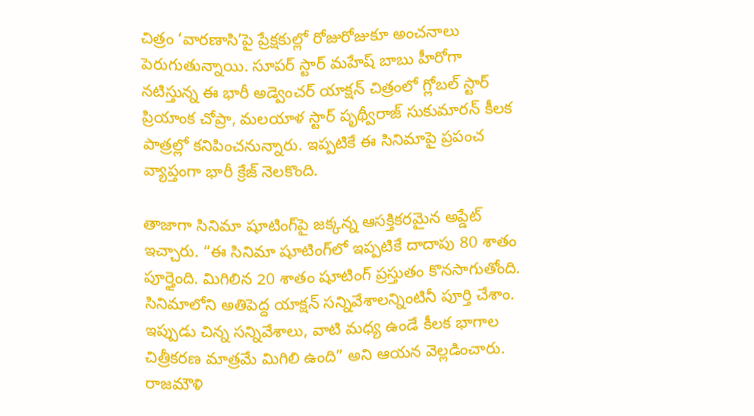చిత్రం ‘వారణాసి’పై ప్రేక్షకుల్లో రోజురోజుకూ అంచనాలు పెరుగుతున్నాయి. సూపర్ స్టార్ మహేష్ బాబు హీరోగా నటిస్తున్న ఈ భారీ అడ్వెంచర్ యాక్షన్ చిత్రంలో గ్లోబల్ స్టార్ ప్రియాంక చోప్రా, మలయాళ స్టార్ పృథ్వీరాజ్ సుకుమారన్ కీలక పాత్రల్లో కనిపించనున్నారు. ఇప్పటికే ఈ సినిమాపై ప్రపంచ వ్యాప్తంగా భారీ క్రేజ్ నెలకొంది.

తాజాగా సినిమా షూటింగ్‌పై జక్కన్న ఆసక్తికరమైన అప్డేట్ ఇచ్చారు. “ఈ సినిమా షూటింగ్‌లో ఇప్పటికే దాదాపు 80 శాతం పూర్తైంది. మిగిలిన 20 శాతం షూటింగ్ ప్రస్తుతం కొనసాగుతోంది. సినిమాలోని అతిపెద్ద యాక్షన్ సన్నివేశాలన్నింటినీ పూర్తి చేశాం. ఇప్పుడు చిన్న సన్నివేశాలు, వాటి మధ్య ఉండే కీలక భాగాల చిత్రీకరణ మాత్రమే మిగిలి ఉంది” అని ఆయన వెల్లడించారు. రాజమౌళి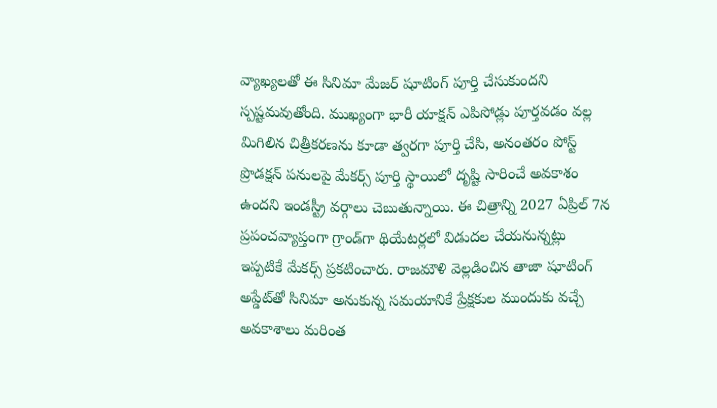వ్యాఖ్యలతో ఈ సినిమా మేజర్ షూటింగ్ పూర్తి చేసుకుందని స్పష్టమవుతోంది. ముఖ్యంగా భారీ యాక్షన్ ఎపిసోడ్లు పూర్తవడం వల్ల మిగిలిన చిత్రీకరణను కూడా త్వరగా పూర్తి చేసి, అనంతరం పోస్ట్ ప్రొడక్షన్ పనులపై మేకర్స్ పూర్తి స్థాయిలో దృష్టి సారించే అవకాశం ఉందని ఇండస్ట్రీ వర్గాలు చెబుతున్నాయి. ఈ చిత్రాన్ని 2027 ఏప్రిల్ 7న ప్రపంచవ్యాప్తంగా గ్రాండ్‌గా థియేటర్లలో విడుదల చేయనున్నట్లు ఇప్పటికే మేకర్స్ ప్రకటించారు. రాజమౌళి వెల్లడించిన తాజా షూటింగ్ అప్డేట్‌తో సినిమా అనుకున్న సమయానికే ప్రేక్షకుల ముందుకు వచ్చే అవకాశాలు మరింత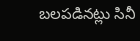బలపడినట్లు సినీ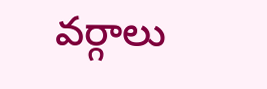వర్గాలు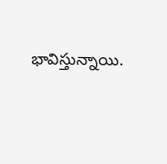భావిస్తున్నాయి.